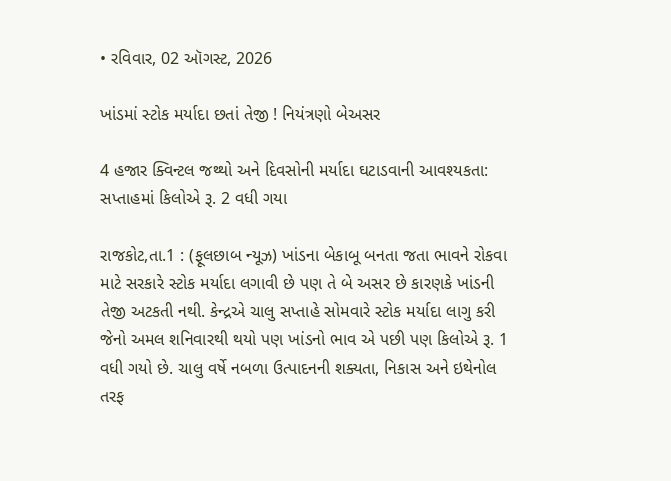• રવિવાર, 02 ઑગસ્ટ, 2026

ખાંડમાં સ્ટોક મર્યાદા છતાં તેજી ! નિયંત્રણો બેઅસર

4 હજાર ક્વિન્ટલ જથ્થો અને દિવસોની મર્યાદા ઘટાડવાની આવશ્યકતા: સપ્તાહમાં કિલોએ રૂ. 2 વધી ગયા

રાજકોટ,તા.1 : (ફૂલછાબ ન્યૂઝ) ખાંડના બેકાબૂ બનતા જતા ભાવને રોકવા માટે સરકારે સ્ટોક મર્યાદા લગાવી છે પણ તે બે અસર છે કારણકે ખાંડની તેજી અટકતી નથી. કેન્દ્રએ ચાલુ સપ્તાહે સોમવારે સ્ટોક મર્યાદા લાગુ કરી જેનો અમલ શનિવારથી થયો પણ ખાંડનો ભાવ એ પછી પણ કિલોએ રૂ. 1 વધી ગયો છે. ચાલુ વર્ષે નબળા ઉત્પાદનની શક્યતા, નિકાસ અને ઇથેનોલ તરફ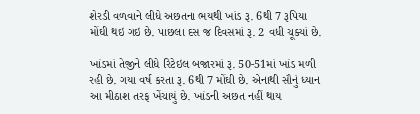શેરડી વળવાને લીધે અછતના ભયથી ખાંડ રૂ. 6થી 7 રૂપિયા મોંઘી થઇ ગઇ છે. પાછલા દસ જ દિવસમાં રૂ. 2 વધી ચૂક્યાં છે.

ખાંડમાં તેજીને લીધે રિટેઇલ બજારમાં રૂ. 50-51માં ખાંડ મળી રહી છે. ગયા વર્ષ કરતા રૂ. 6થી 7 મોંઘી છે. એનાથી સૌનું ધ્યાન આ મીઠાશ તરફ ખેંચાયું છે. ખાંડની અછત નહીં થાય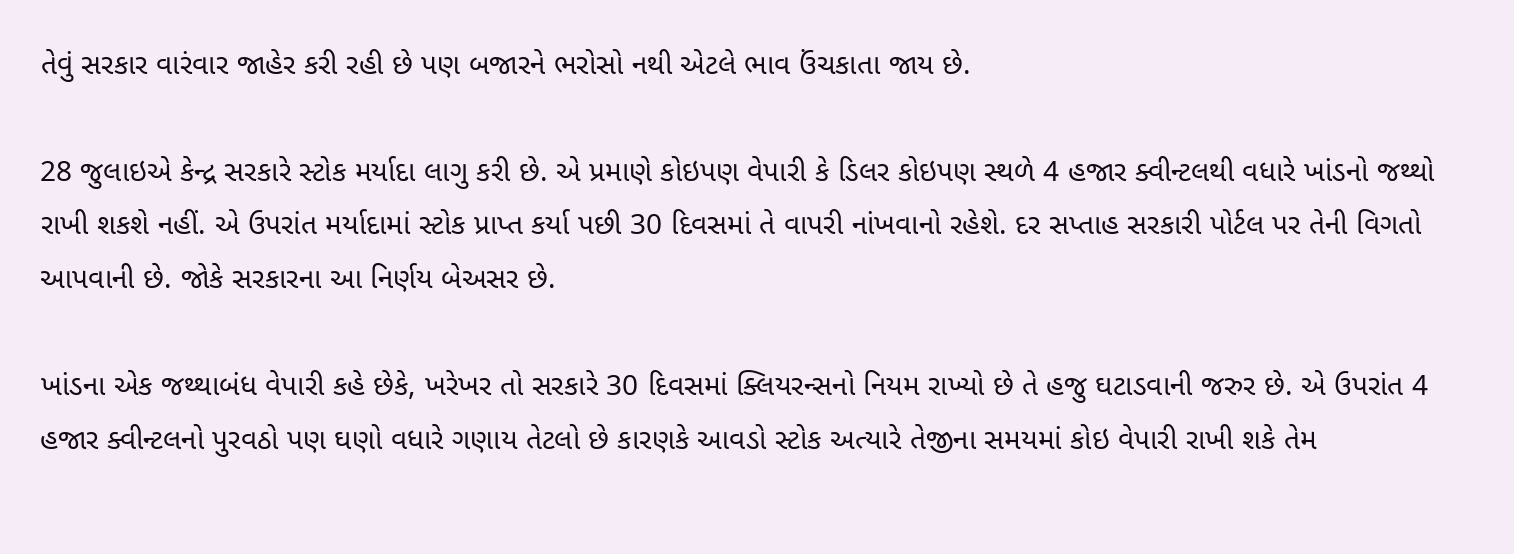તેવું સરકાર વારંવાર જાહેર કરી રહી છે પણ બજારને ભરોસો નથી એટલે ભાવ ઉંચકાતા જાય છે.

28 જુલાઇએ કેન્દ્ર સરકારે સ્ટોક મર્યાદા લાગુ કરી છે. એ પ્રમાણે કોઇપણ વેપારી કે ડિલર કોઇપણ સ્થળે 4 હજાર ક્વીન્ટલથી વધારે ખાંડનો જથ્થો રાખી શકશે નહીં. એ ઉપરાંત મર્યાદામાં સ્ટોક પ્રાપ્ત કર્યા પછી 30 દિવસમાં તે વાપરી નાંખવાનો રહેશે. દર સપ્તાહ સરકારી પોર્ટલ પર તેની વિગતો આપવાની છે. જોકે સરકારના આ નિર્ણય બેઅસર છે.

ખાંડના એક જથ્થાબંધ વેપારી કહે છેકે, ખરેખર તો સરકારે 30 દિવસમાં ક્લિયરન્સનો નિયમ રાખ્યો છે તે હજુ ઘટાડવાની જરુર છે. એ ઉપરાંત 4 હજાર ક્વીન્ટલનો પુરવઠો પણ ઘણો વધારે ગણાય તેટલો છે કારણકે આવડો સ્ટોક અત્યારે તેજીના સમયમાં કોઇ વેપારી રાખી શકે તેમ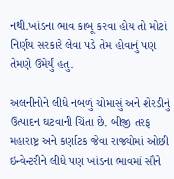નથી.ખાંડના ભાવ કાબૂ કરવા હોય તો મોટાં નિર્ણય સરકારે લેવા પડે તેમ હોવાનું પણ તેમણે ઉમેર્યું હતુ.

અલનીનોને લીધે નબળું ચોમાસું અને શેરડીનું ઉત્પાદન ઘટવાની ચિંતા છે. બીજી તરફ મહારાષ્ટ્ર અને કર્ણાટક જેવા રાજ્યોમાં ઓછી ઇન્વેન્ટરીને લીધે પણ ખાંડના ભાવમાં સૌને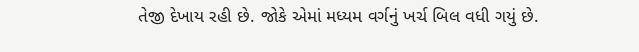તેજી દેખાય રહી છે. જોકે એમાં મધ્યમ વર્ગનું ખર્ચ બિલ વધી ગયું છે.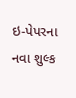ઇ-પેપરના નવા શુલ્ક